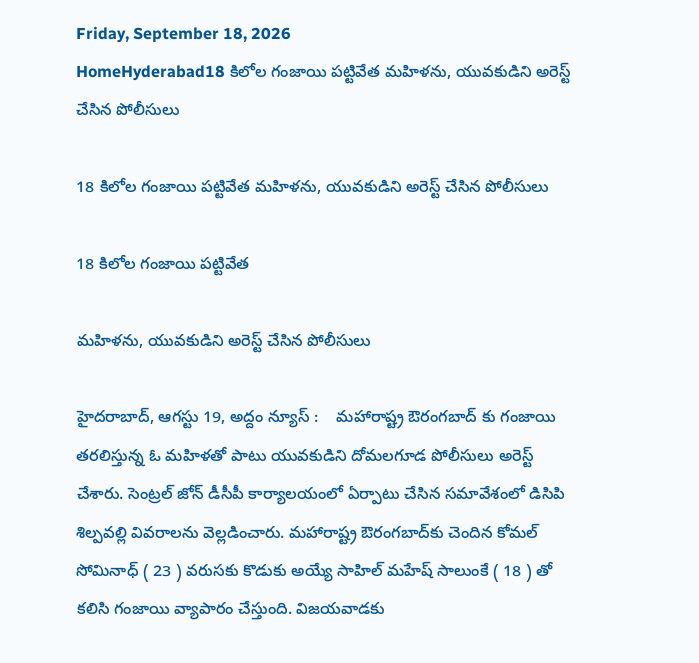Friday, September 18, 2026
HomeHyderabad18 కిలోల గంజాయి ప‌ట్టివేత‌ మ‌హిళ‌ను, యువ‌కుడిని అరెస్ట్ చేసిన పోలీసులు

18 కిలోల గంజాయి ప‌ట్టివేత‌ మ‌హిళ‌ను, యువ‌కుడిని అరెస్ట్ చేసిన పోలీసులు

18 కిలోల గంజాయి ప‌ట్టివేత‌

మ‌హిళ‌ను, యువ‌కుడిని అరెస్ట్ చేసిన పోలీసులు

హైదరాబాద్, ఆగ‌స్టు 19, అద్దం న్యూస్ :    మహారాష్ట్ర ఔరంగబాద్ కు గంజాయి తరలిస్తున్న ఓ మహిళతో పాటు యువకుడిని దోమల‌గూడ పోలీసులు అరెస్ట్ చేశారు. సెంట్రల్ జోన్ డీసీపీ కార్యాలయంలో ఏర్పాటు చేసిన సమావేశంలో డిసిపి శిల్పవల్లి వివరాలను వెల్లడించారు. మహారాష్ట్ర ఔరంగబాద్‌కు చెందిన కోమల్ సోమినాధ్ ( 23 ) వరుసకు కొడుకు అయ్యే సాహిల్ మహేష్ సాలుంకే ( 18 ) తో కలిసి గంజాయి వ్యాపారం చేస్తుంది. విజ‌య‌వాడ‌కు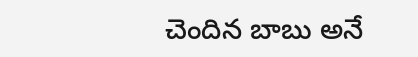చెందిన బాబు అనే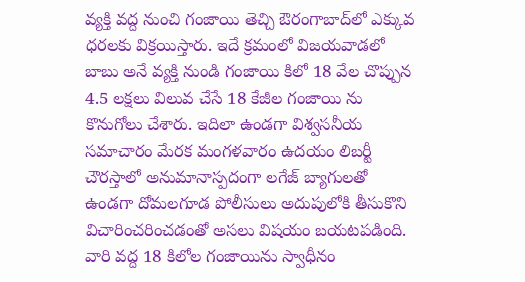వ్య‌క్తి వ‌ద్ద నుంచి గంజాయి తెచ్చి ఔరంగాబాద్‌లో ఎక్కువ ధ‌ర‌ల‌కు విక్ర‌యిస్తారు. ఇదే క్ర‌మంలో విజయవాడలో బాబు అనే వ్యక్తి నుండి గంజాయి కిలో 18 వేల చొప్పున 4.5 లక్షలు విలువ చేసే 18 కేజీల గంజాయి ను కొనుగోలు చేశారు. ఇదిలా ఉండ‌గా విశ్వ‌స‌నీయ స‌మాచారం మేర‌క‌ మంగళవారం ఉదయం లిబర్టీ చౌరస్తాలో అనుమానాస్పదంగా లగేజ్ బ్యాగులతో ఉండగా దోమలగూడ‌ పోలీసులు అదుపులోకి తీసుకొని విచారించరించడంతో అసలు విషయం బయటపడింది. వారి వ‌ద్ద 18 కిలోల గంజాయిను స్వాధీనం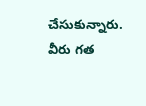చేసుకున్నారు. వీరు గత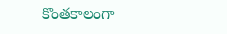కొంతకాలంగా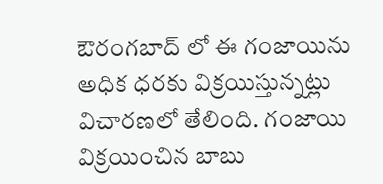ఔరంగబాద్ లో ఈ గంజాయిను అధిక ధరకు విక్రయిస్తున్నట్లు విచారణలో తేలింది. గంజాయి విక్రయించిన బాబు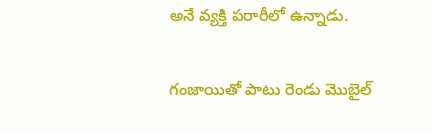అనే వ్యక్తి పరారీలో ఉన్నాడు.

గంజాయితో పాటు రెండు మొబైల్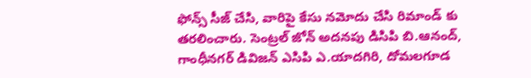ఫోన్స్ సీజ్ చేసి, వారిపై కేసు నమోదు చేసి రిమాండ్ కు తరలించారు. సెంట్రల్ జోన్ అదనపు డిసిపి బి.ఆనంద్, గాంధీనగర్ డివిజన్ ఎసిపి ఎ.యాదగిరి, దోమల‌గూడ‌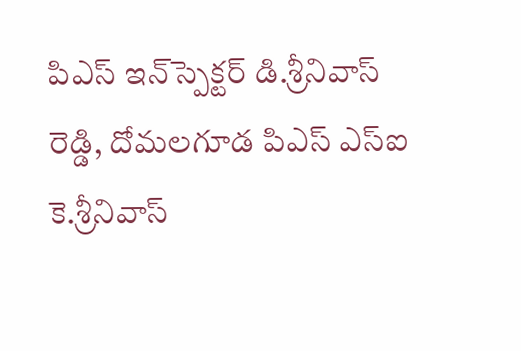పిఎస్ ఇన్‌స్పెక్ట‌ర్ డి.శ్రీనివాస్ రెడ్డి, దోమల‌గూడ‌ పిఎస్ ఎస్ఐ కె.శ్రీనివాస్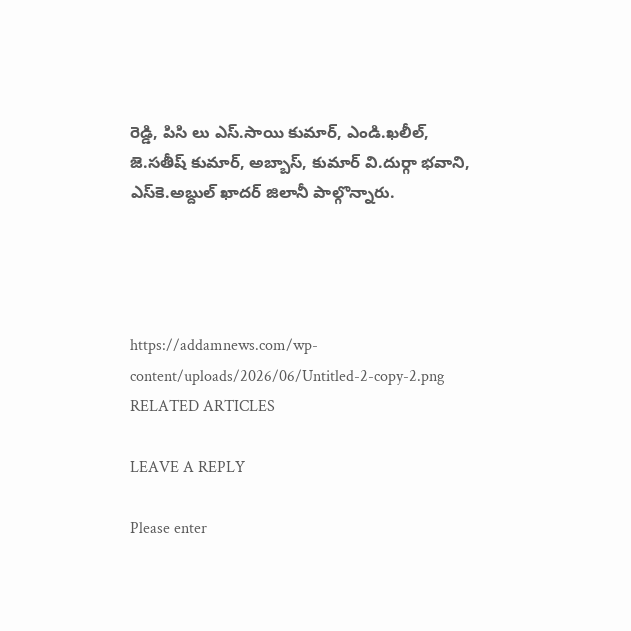రెడ్డి, పిసి లు ఎస్.సాయి కుమార్, ఎండి.ఖలీల్, జె.సతీష్ కుమార్, అబ్బాస్, కుమార్ వి.దుర్గా భవాని, ఎస్‌కె.అబ్దుల్ ఖాదర్ జిలానీ పాల్గొన్నారు.




https://addamnews.com/wp-content/uploads/2026/06/Untitled-2-copy-2.png
RELATED ARTICLES

LEAVE A REPLY

Please enter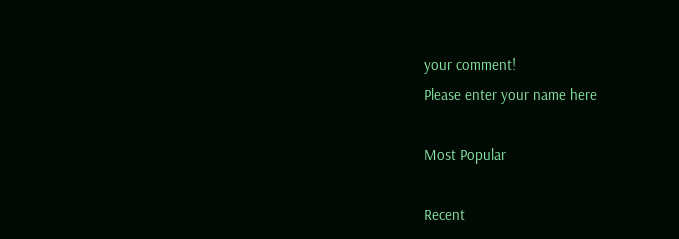your comment!
Please enter your name here

Most Popular

Recent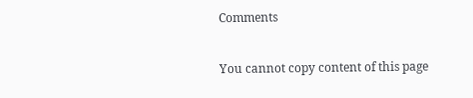Comments

You cannot copy content of this page